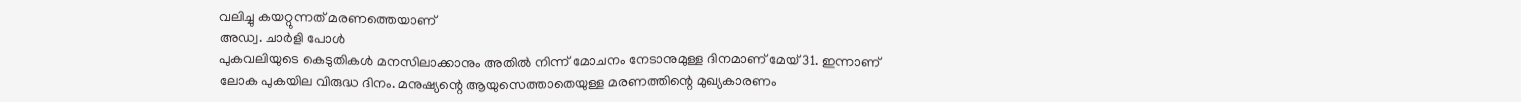വലിച്ചു കയറ്റുന്നത് മരണത്തെയാണ്
അഡ്വ. ചാർളി പോൾ
പുകവലിയുടെ കെടുതികൾ മനസിലാക്കാനും അതിൽ നിന്ന് മോചനം നേടാനുമുള്ള ദിനമാണ് മേയ് 31. ഇന്നാണ് ലോക പുകയില വിരുദ്ധ ദിനം. മനുഷ്യന്റെ ആയുസെത്താതെയുള്ള മരണത്തിന്റെ മുഖ്യകാരണം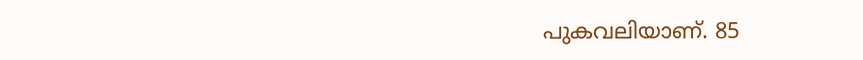പുകവലിയാണ്. 85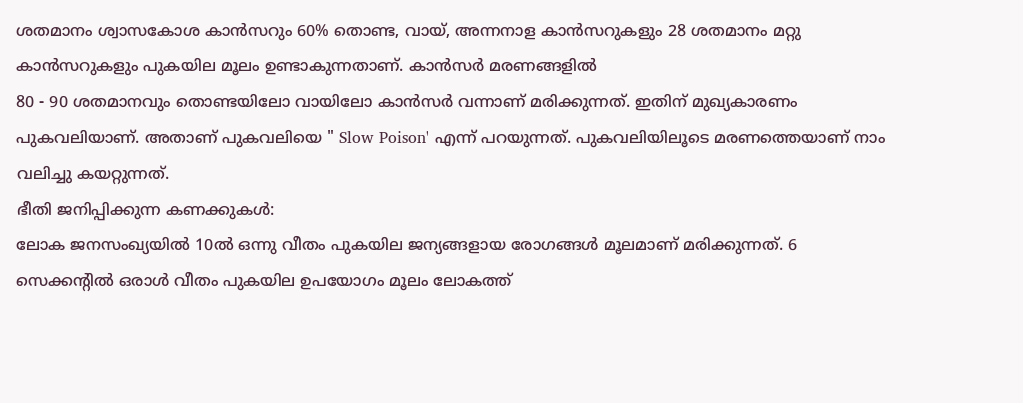ശതമാനം ശ്വാസകോശ കാൻസറും 60% തൊണ്ട, വായ്, അന്നനാള കാൻസറുകളും 28 ശതമാനം മറ്റു കാൻസറുകളും പുകയില മൂലം ഉണ്ടാകുന്നതാണ്. കാൻസർ മരണങ്ങളിൽ
80 - 90 ശതമാനവും തൊണ്ടയിലോ വായിലോ കാൻസർ വന്നാണ് മരിക്കുന്നത്. ഇതിന് മുഖ്യകാരണം പുകവലിയാണ്. അതാണ് പുകവലിയെ " Slow Poison' എന്ന് പറയുന്നത്. പുകവലിയിലൂടെ മരണത്തെയാണ് നാം വലിച്ചു കയറ്റുന്നത്.
ഭീതി ജനിപ്പിക്കുന്ന കണക്കുകൾ:
ലോക ജനസംഖ്യയിൽ 10ൽ ഒന്നു വീതം പുകയില ജന്യങ്ങളായ രോഗങ്ങൾ മൂലമാണ് മരിക്കുന്നത്. 6 സെക്കന്റിൽ ഒരാൾ വീതം പുകയില ഉപയോഗം മൂലം ലോകത്ത്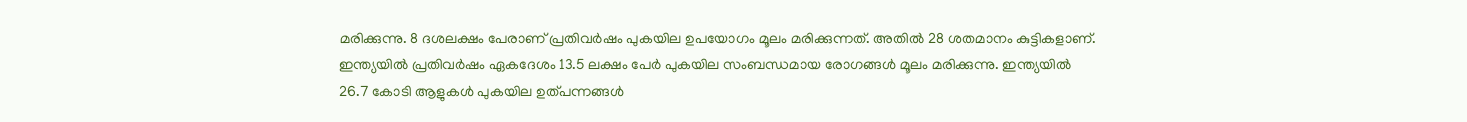മരിക്കുന്നു. 8 ദശലക്ഷം പേരാണ് പ്രതിവർഷം പുകയില ഉപയോഗം മൂലം മരിക്കുന്നത്. അതിൽ 28 ശതമാനം കുട്ടികളാണ്.
ഇന്ത്യയിൽ പ്രതിവർഷം ഏകദേശം 13.5 ലക്ഷം പേർ പുകയില സംബന്ധമായ രോഗങ്ങൾ മൂലം മരിക്കുന്നു. ഇന്ത്യയിൽ 26.7 കോടി ആളുകൾ പുകയില ഉത്പന്നങ്ങൾ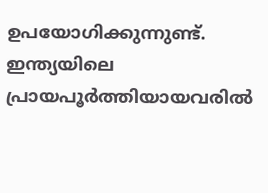ഉപയോഗിക്കുന്നുണ്ട്.
ഇന്ത്യയിലെ പ്രായപൂർത്തിയായവരിൽ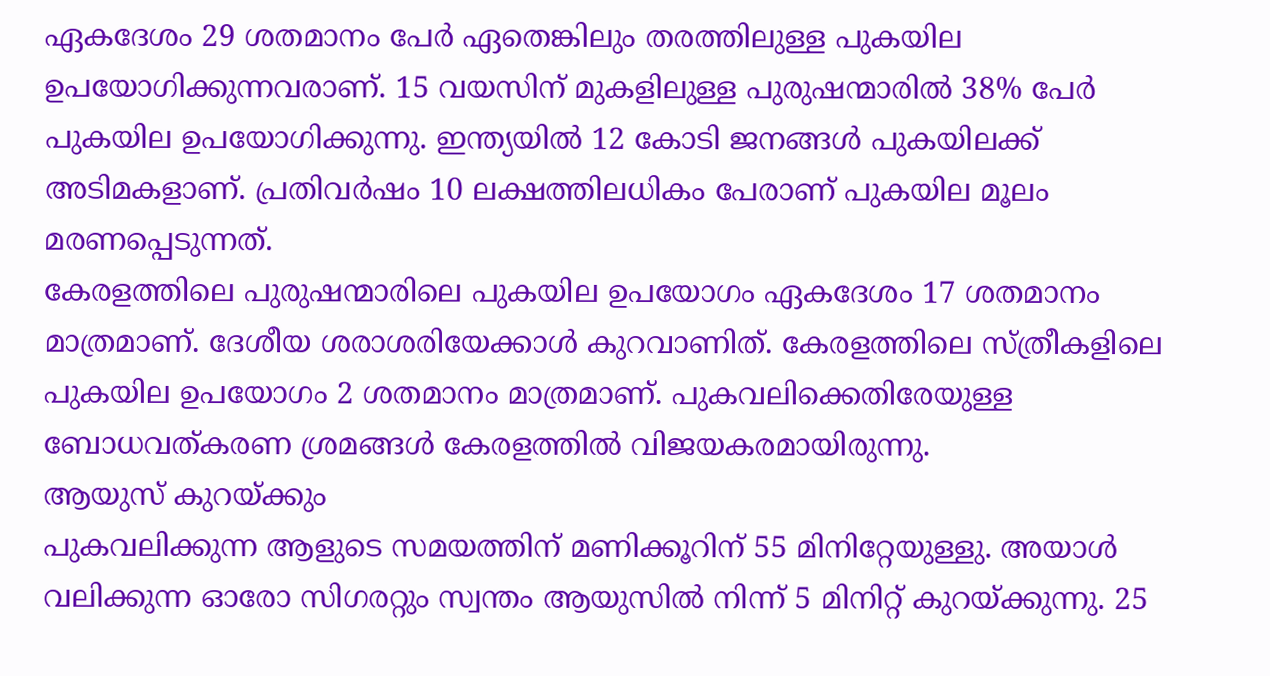ഏകദേശം 29 ശതമാനം പേർ ഏതെങ്കിലും തരത്തിലുള്ള പുകയില ഉപയോഗിക്കുന്നവരാണ്. 15 വയസിന് മുകളിലുള്ള പുരുഷന്മാരിൽ 38% പേർ പുകയില ഉപയോഗിക്കുന്നു. ഇന്ത്യയിൽ 12 കോടി ജനങ്ങൾ പുകയിലക്ക് അടിമകളാണ്. പ്രതിവർഷം 10 ലക്ഷത്തിലധികം പേരാണ് പുകയില മൂലം മരണപ്പെടുന്നത്.
കേരളത്തിലെ പുരുഷന്മാരിലെ പുകയില ഉപയോഗം ഏകദേശം 17 ശതമാനം മാത്രമാണ്. ദേശീയ ശരാശരിയേക്കാൾ കുറവാണിത്. കേരളത്തിലെ സ്ത്രീകളിലെ പുകയില ഉപയോഗം 2 ശതമാനം മാത്രമാണ്. പുകവലിക്കെതിരേയുള്ള ബോധവത്കരണ ശ്രമങ്ങൾ കേരളത്തിൽ വിജയകരമായിരുന്നു.
ആയുസ് കുറയ്ക്കും
പുകവലിക്കുന്ന ആളുടെ സമയത്തിന് മണിക്കൂറിന് 55 മിനിറ്റേയുള്ളു. അയാൾ വലിക്കുന്ന ഓരോ സിഗരറ്റും സ്വന്തം ആയുസിൽ നിന്ന് 5 മിനിറ്റ് കുറയ്ക്കുന്നു. 25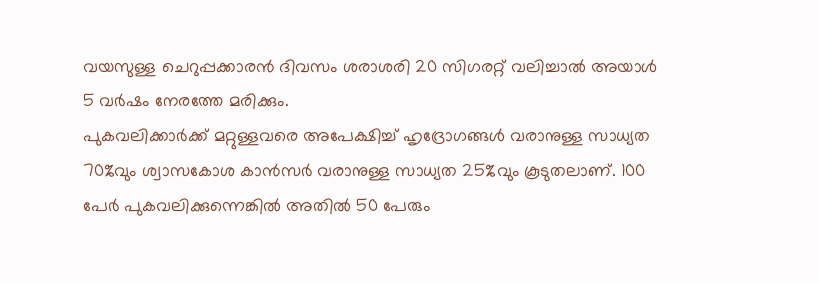വയസുള്ള ചെറുപ്പക്കാരൻ ദിവസം ശരാശരി 20 സിഗരറ്റ് വലിച്ചാൽ അയാൾ 5 വർഷം നേരത്തേ മരിക്കും.
പുകവലിക്കാർക്ക് മറ്റുള്ളവരെ അപേക്ഷിച്ച് ഹൃദ്രോഗങ്ങൾ വരാനുള്ള സാധ്യത 70%വും ശ്വാസകോശ കാൻസർ വരാനുള്ള സാധ്യത 25%വും കൂടുതലാണ്. 100 പേർ പുകവലിക്കുന്നെങ്കിൽ അതിൽ 50 പേരും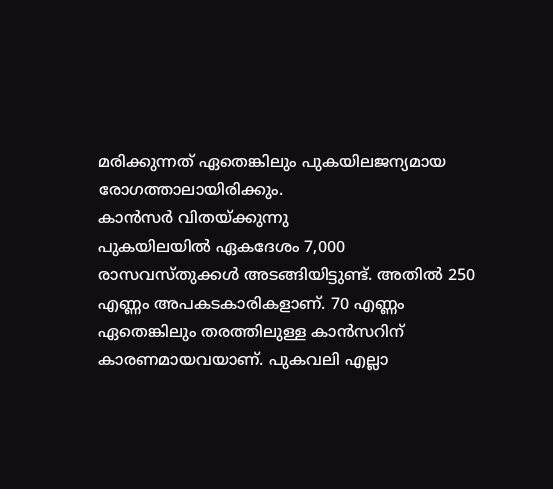മരിക്കുന്നത് ഏതെങ്കിലും പുകയിലജന്യമായ രോഗത്താലായിരിക്കും.
കാൻസർ വിതയ്ക്കുന്നു
പുകയിലയിൽ ഏകദേശം 7,000 രാസവസ്തുക്കൾ അടങ്ങിയിട്ടുണ്ട്. അതിൽ 250 എണ്ണം അപകടകാരികളാണ്. 70 എണ്ണം ഏതെങ്കിലും തരത്തിലുള്ള കാൻസറിന് കാരണമായവയാണ്. പുകവലി എല്ലാ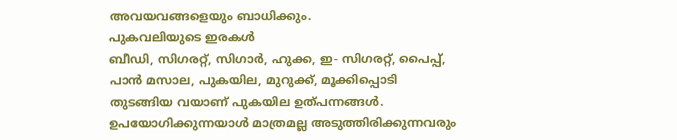അവയവങ്ങളെയും ബാധിക്കും.
പുകവലിയുടെ ഇരകൾ
ബീഡി, സിഗരറ്റ്, സിഗാർ, ഹുക്ക, ഇ- സിഗരറ്റ്, പൈപ്പ്, പാൻ മസാല, പുകയില, മുറുക്ക്, മൂക്കിപ്പൊടി തുടങ്ങിയ വയാണ് പുകയില ഉത്പന്നങ്ങൾ. ഉപയോഗിക്കുന്നയാൾ മാത്രമല്ല അടുത്തിരിക്കുന്നവരും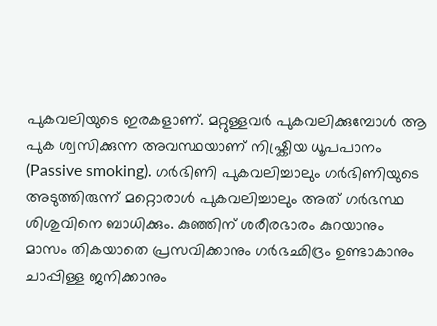പുകവലിയുടെ ഇരകളാണ്. മറ്റുള്ളവർ പുകവലിക്കുമ്പോൾ ആ പുക ശ്വസിക്കുന്ന അവസ്ഥയാണ് നിഷ്ക്രിയ ധൂപപാനം (Passive smoking). ഗർഭിണി പുകവലിച്ചാലും ഗർഭിണിയുടെ അടുത്തിരുന്ന് മറ്റൊരാൾ പുകവലിച്ചാലും അത് ഗർഭസ്ഥ ശിശുവിനെ ബാധിക്കും. കുഞ്ഞിന് ശരീരഭാരം കുറയാനും മാസം തികയാതെ പ്രസവിക്കാനും ഗർഭഛിദ്രം ഉണ്ടാകാനും ചാപ്പിള്ള ജനിക്കാനും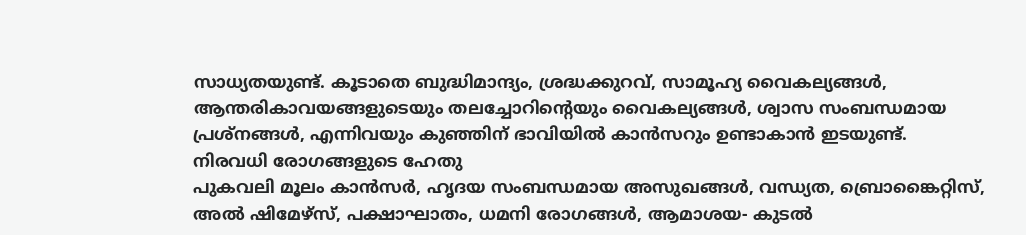സാധ്യതയുണ്ട്. കൂടാതെ ബുദ്ധിമാന്ദ്യം, ശ്രദ്ധക്കുറവ്, സാമൂഹ്യ വൈകല്യങ്ങൾ, ആന്തരികാവയങ്ങളുടെയും തലച്ചോറിന്റെയും വൈകല്യങ്ങൾ, ശ്വാസ സംബന്ധമായ പ്രശ്നങ്ങൾ, എന്നിവയും കുഞ്ഞിന് ഭാവിയിൽ കാൻസറും ഉണ്ടാകാൻ ഇടയുണ്ട്.
നിരവധി രോഗങ്ങളുടെ ഹേതു
പുകവലി മൂലം കാൻസർ, ഹൃദയ സംബന്ധമായ അസുഖങ്ങൾ, വന്ധ്യത, ബ്രൊങ്കൈറ്റിസ്, അൽ ഷിമേഴ്സ്, പക്ഷാഘാതം, ധമനി രോഗങ്ങൾ, ആമാശയ- കുടൽ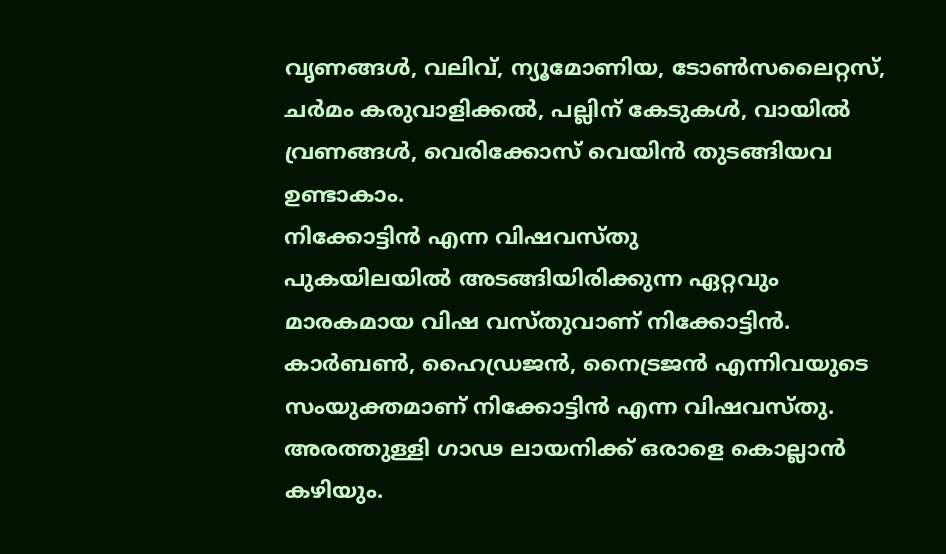വൃണങ്ങൾ, വലിവ്, ന്യൂമോണിയ, ടോൺസലൈറ്റസ്, ചർമം കരുവാളിക്കൽ, പല്ലിന് കേടുകൾ, വായിൽ വ്രണങ്ങൾ, വെരിക്കോസ് വെയിൻ തുടങ്ങിയവ ഉണ്ടാകാം.
നിക്കോട്ടിൻ എന്ന വിഷവസ്തു
പുകയിലയിൽ അടങ്ങിയിരിക്കുന്ന ഏറ്റവും മാരകമായ വിഷ വസ്തുവാണ് നിക്കോട്ടിൻ. കാർബൺ, ഹൈഡ്രജൻ, നൈട്രജൻ എന്നിവയുടെ സംയുക്തമാണ് നിക്കോട്ടിൻ എന്ന വിഷവസ്തു. അരത്തുള്ളി ഗാഢ ലായനിക്ക് ഒരാളെ കൊല്ലാൻ കഴിയും.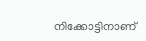നിക്കോട്ടിനാണ്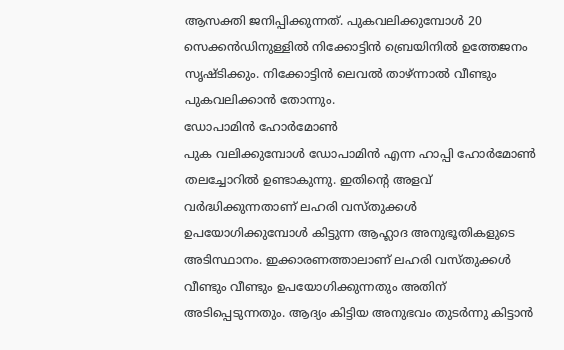ആസക്തി ജനിപ്പിക്കുന്നത്. പുകവലിക്കുമ്പോൾ 20 സെക്കൻഡിനുള്ളിൽ നിക്കോട്ടിൻ ബ്രെയിനിൽ ഉത്തേജനം സൃഷ്ടിക്കും. നിക്കോട്ടിൻ ലെവൽ താഴ്ന്നാൽ വീണ്ടും പുകവലിക്കാൻ തോന്നും.
ഡോപാമിൻ ഹോർമോൺ
പുക വലിക്കുമ്പോൾ ഡോപാമിൻ എന്ന ഹാപ്പി ഹോർമോൺ തലച്ചോറിൽ ഉണ്ടാകുന്നു. ഇതിന്റെ അളവ് വർദ്ധിക്കുന്നതാണ് ലഹരി വസ്തുക്കൾ ഉപയോഗിക്കുമ്പോൾ കിട്ടുന്ന ആഹ്ലാദ അനുഭൂതികളുടെ അടിസ്ഥാനം. ഇക്കാരണത്താലാണ് ലഹരി വസ്തുക്കൾ വീണ്ടും വീണ്ടും ഉപയോഗിക്കുന്നതും അതിന് അടിപ്പെടുന്നതും. ആദ്യം കിട്ടിയ അനുഭവം തുടർന്നു കിട്ടാൻ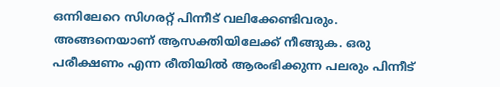ഒന്നിലേറെ സിഗരറ്റ് പിന്നീട് വലിക്കേണ്ടിവരും. അങ്ങനെയാണ് ആസക്തിയിലേക്ക് നീങ്ങുക. ഒരു പരീക്ഷണം എന്ന രീതിയിൽ ആരംഭിക്കുന്ന പലരും പിന്നീട്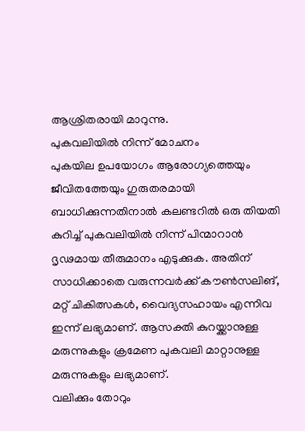ആശ്രിതരായി മാറുന്നു.
പുകവലിയിൽ നിന്ന് മോചനം
പുകയില ഉപയോഗം ആരോഗ്യത്തെയും ജീവിതത്തേയും ഗുരുതരമായി ബാധിക്കുന്നതിനാൽ കലണ്ടറിൽ ഒരു തിയതി കുറിച്ച് പുകവലിയിൽ നിന്ന് പിന്മാറാൻ ദൃഢമായ തീരുമാനം എടുക്കുക. അതിന് സാധിക്കാതെ വരുന്നവർക്ക് കൗൺസലിങ്, മറ്റ് ചികിത്സകൾ, വൈദ്യസഹായം എന്നിവ ഇന്ന് ലഭ്യമാണ്. ആസക്തി കുറയ്ക്കാനുള്ള മരുന്നുകളും ക്രമേണ പുകവലി മാറ്റാനുള്ള മരുന്നുകളും ലഭ്യമാണ്.
വലിക്കും തോറും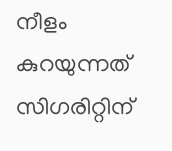നീളം കുറയുന്നത് സിഗരിറ്റിന്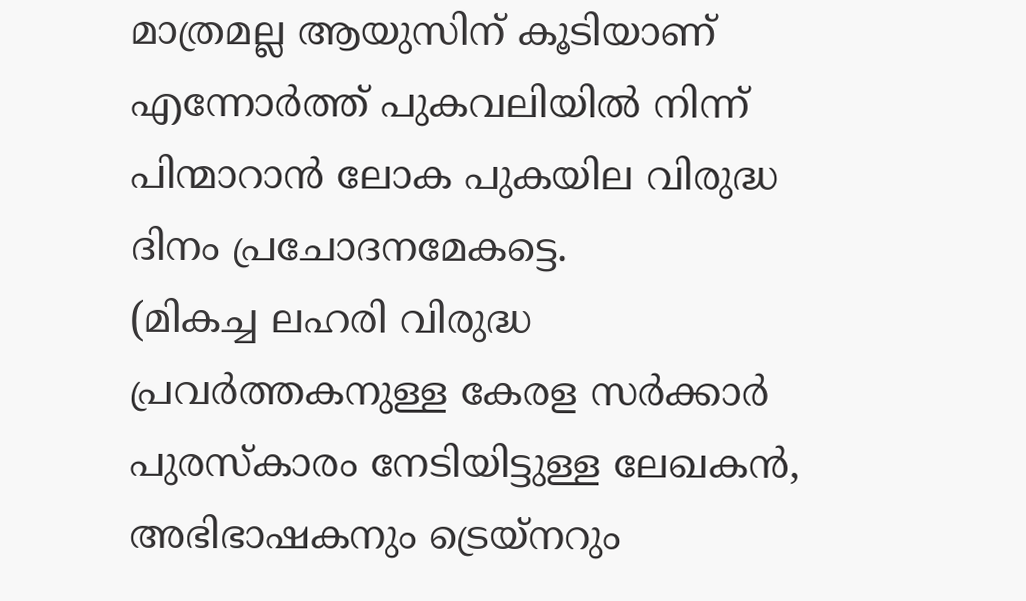മാത്രമല്ല ആയുസിന് കൂടിയാണ് എന്നോർത്ത് പുകവലിയിൽ നിന്ന് പിന്മാറാൻ ലോക പുകയില വിരുദ്ധ ദിനം പ്രചോദനമേകട്ടെ.
(മികച്ച ലഹരി വിരുദ്ധ പ്രവർത്തകനുള്ള കേരള സർക്കാർ പുരസ്കാരം നേടിയിട്ടുള്ള ലേഖകൻ, അഭിഭാഷകനും ട്രെയ്നറും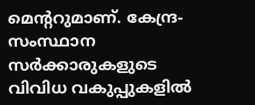മെന്ററുമാണ്. കേന്ദ്ര- സംസ്ഥാന സർക്കാരുകളുടെ വിവിധ വകുപ്പുകളിൽ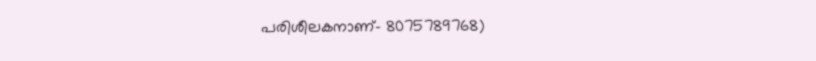പരിശീലകനാണ്- 8075789768)